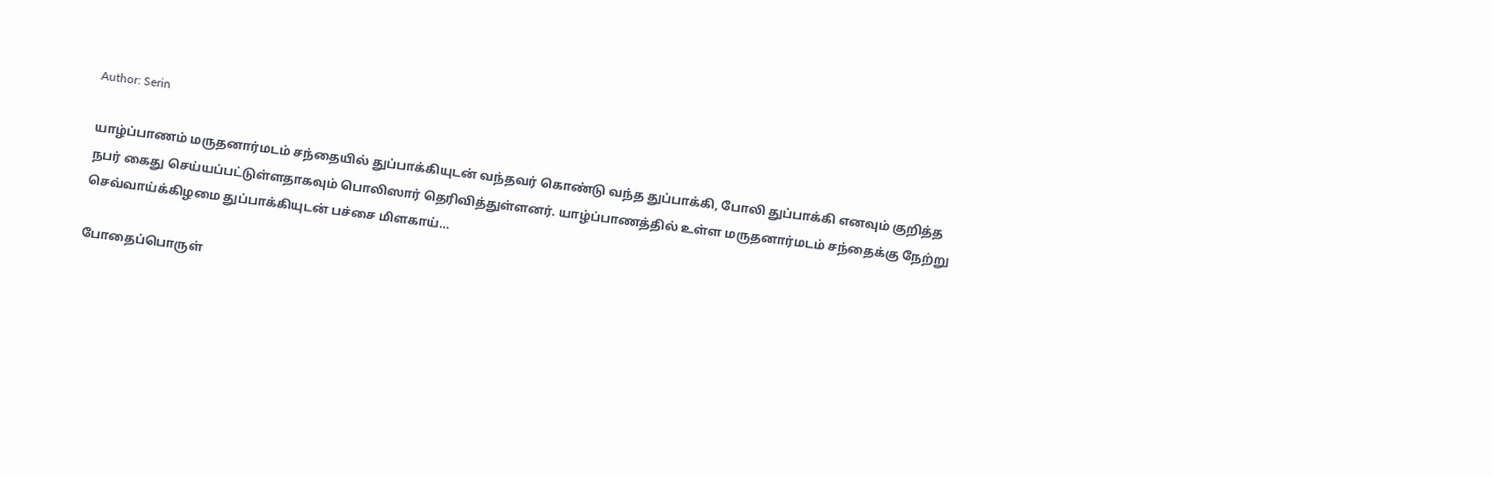Author: Serin

யாழ்ப்பாணம் மருதனார்மடம் சந்தையில் துப்பாக்கியுடன் வந்தவர் கொண்டு வந்த துப்பாக்கி, போலி துப்பாக்கி எனவும் குறித்த நபர் கைது செய்யப்பட்டுள்ளதாகவும் பொலிஸார் தெரிவித்துள்ளனர். யாழ்ப்பாணத்தில் உள்ள மருதனார்மடம் சந்தைக்கு நேற்று செவ்வாய்க்கிழமை துப்பாக்கியுடன் பச்சை மிளகாய்…

போதைப்பொருள்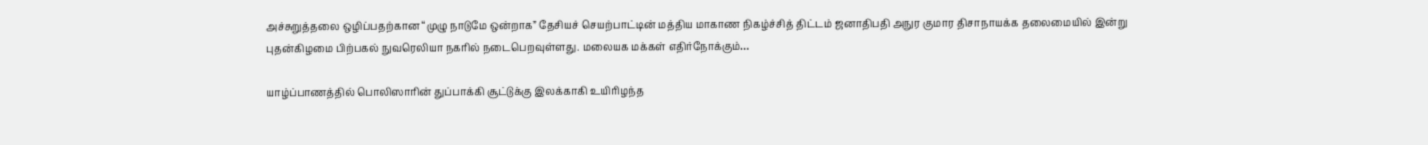அச்சுறுத்தலை ஒழிப்பதற்கான “முழு நாடுமே ஒன்றாக” தேசியச் செயற்பாட்டின் மத்திய மாகாண நிகழ்ச்சித் திட்டம் ஜனாதிபதி அநுர குமார திசாநாயக்க தலைமையில் இன்று புதன்கிழமை பிற்பகல் நுவரெலியா நகரில் நடைபெறவுள்ளது. மலையக மக்கள் எதிர்நோக்கும்…

யாழ்ப்பாணத்தில் பொலிஸாரின் துப்பாக்கி சூட்டுக்கு இலக்காகி உயிரிழந்த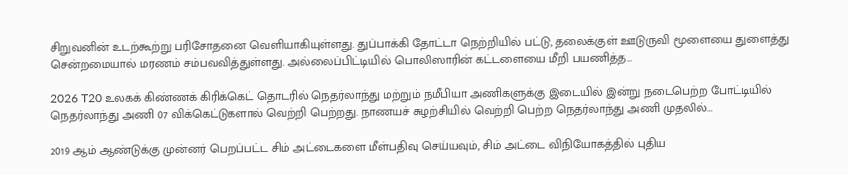சிறுவனின் உடற்கூற்று பரிசோதனை வெளியாகியுள்ளது. துப்பாக்கி தோட்டா நெற்றியில் பட்டு, தலைக்குள் ஊடுருவி மூளையை துளைத்து சென்றமையால் மரணம் சம்பவவித்துள்ளது. அல்லைப்பிட்டியில் பொலிஸாரின் கட்டளையை மீறி பயணித்த…

2026 T20 உலகக் கிண்ணக் கிரிக்கெட் தொடரில் நெதர்லாந்து மற்றும் நமீபியா அணிகளுக்கு இடையில் இன்று நடைபெற்ற போட்டியில் நெதர்லாந்து அணி 07 விக்கெட்டுகளால் வெற்றி பெற்றது. நாணயச் சுழற்சியில் வெற்றி பெற்ற நெதர்லாந்து அணி முதலில்…

2019 ஆம் ஆண்டுக்கு முன்னர் பெறப்பட்ட சிம் அட்டைகளை மீள்பதிவு செய்யவும், சிம் அட்டை விநியோகத்தில் புதிய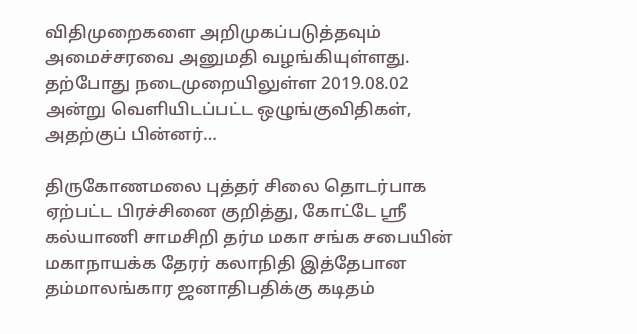விதிமுறைகளை அறிமுகப்படுத்தவும் அமைச்சரவை அனுமதி வழங்கியுள்ளது. தற்போது நடைமுறையிலுள்ள 2019.08.02 அன்று வெளியிடப்பட்ட ஒழுங்குவிதிகள், அதற்குப் பின்னர்…

திருகோணமலை புத்தர் சிலை தொடர்பாக ஏற்பட்ட பிரச்சினை குறித்து, கோட்டே ஸ்ரீ கல்யாணி சாமசிறி தர்ம மகா சங்க சபையின் மகாநாயக்க தேரர் கலாநிதி இத்தேபான தம்மாலங்கார ஜனாதிபதிக்கு கடிதம்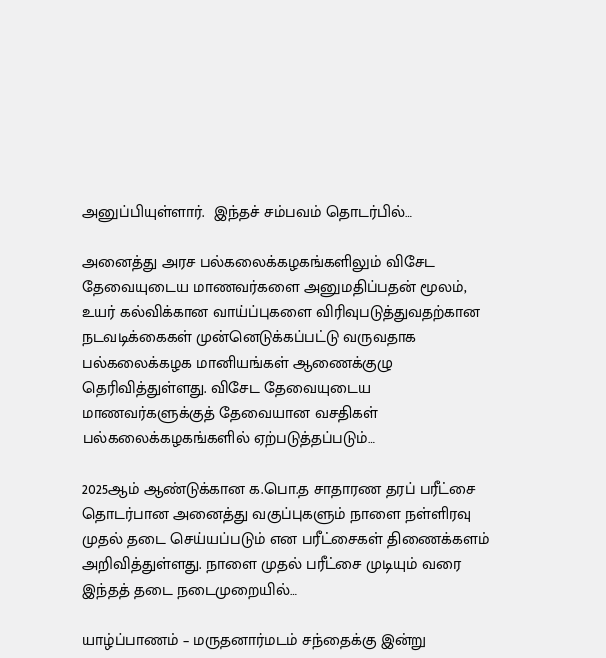அனுப்பியுள்ளார்.  இந்தச் சம்பவம் தொடர்பில்…

அனைத்து அரச பல்கலைக்கழகங்களிலும் விசேட தேவையுடைய மாணவர்களை அனுமதிப்பதன் மூலம், உயர் கல்விக்கான வாய்ப்புகளை விரிவுபடுத்துவதற்கான நடவடிக்கைகள் முன்னெடுக்கப்பட்டு வருவதாக பல்கலைக்கழக மானியங்கள் ஆணைக்குழு தெரிவித்துள்ளது. விசேட தேவையுடைய மாணவர்களுக்குத் தேவையான வசதிகள் பல்கலைக்கழகங்களில் ஏற்படுத்தப்படும்…

2025ஆம் ஆண்டுக்கான க.பொ.த சாதாரண தரப் பரீட்சை தொடர்பான அனைத்து வகுப்புகளும் நாளை நள்ளிரவு முதல் தடை செய்யப்படும் என பரீட்சைகள் திணைக்களம் அறிவித்துள்ளது. நாளை முதல் பரீட்சை முடியும் வரை இந்தத் தடை நடைமுறையில்…

யாழ்ப்பாணம் – மருதனார்மடம் சந்தைக்கு இன்று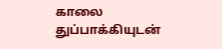காலை துப்பாக்கியுடன்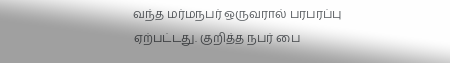வந்த மர்மநபர் ஒருவரால் பரபரப்பு ஏற்பட்டது. குறித்த நபர் பை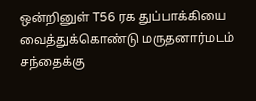ஒன்றினுள் T56 ரக துப்பாக்கியை வைத்துக்கொண்டு மருதனார்மடம் சந்தைக்கு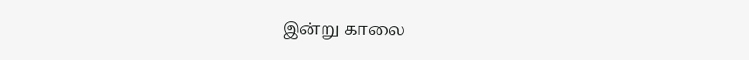இன்று காலை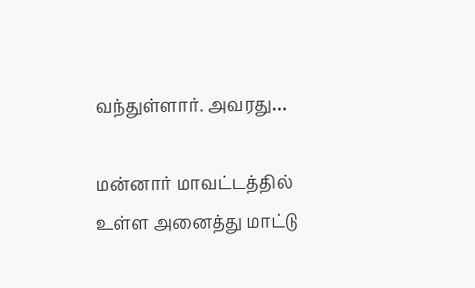வந்துள்ளார். அவரது…

மன்னார் மாவட்டத்தில் உள்ள அனைத்து மாட்டு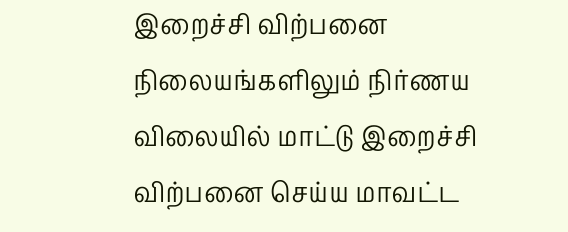இறைச்சி விற்பனை நிலையங்களிலும் நிர்ணய விலையில் மாட்டு இறைச்சி விற்பனை செய்ய மாவட்ட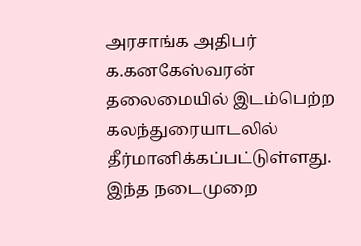அரசாங்க அதிபர் க.கனகேஸ்வரன் தலைமையில் இடம்பெற்ற கலந்துரையாடலில் தீர்மானிக்கப்பட்டுள்ளது. இந்த நடைமுறை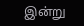இன்று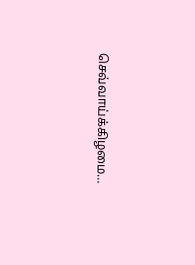செவ்வாய்க்கிழமை…